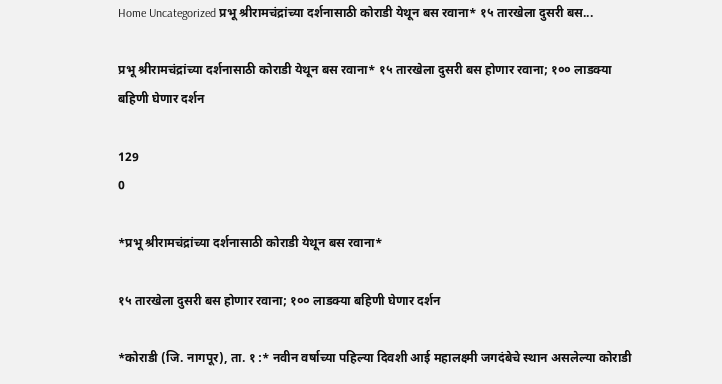Home Uncategorized प्रभू श्रीरामचंद्रांच्या दर्शनासाठी कोराडी येथून बस रवाना* १५ तारखेला दुसरी बस...

प्रभू श्रीरामचंद्रांच्या दर्शनासाठी कोराडी येथून बस रवाना* १५ तारखेला दुसरी बस होणार रवाना; १०० लाडक्या बहिणी घेणार दर्शन

129
0

*प्रभू श्रीरामचंद्रांच्या दर्शनासाठी कोराडी येथून बस रवाना*

१५ तारखेला दुसरी बस होणार रवाना; १०० लाडक्या बहिणी घेणार दर्शन

*कोराडी (जि. नागपूर), ता. १ :* नवीन वर्षाच्या पहिल्या दिवशी आई महालक्ष्मी जगदंबेचे स्थान असलेल्या कोराडी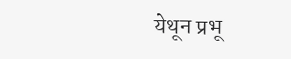येथून प्रभू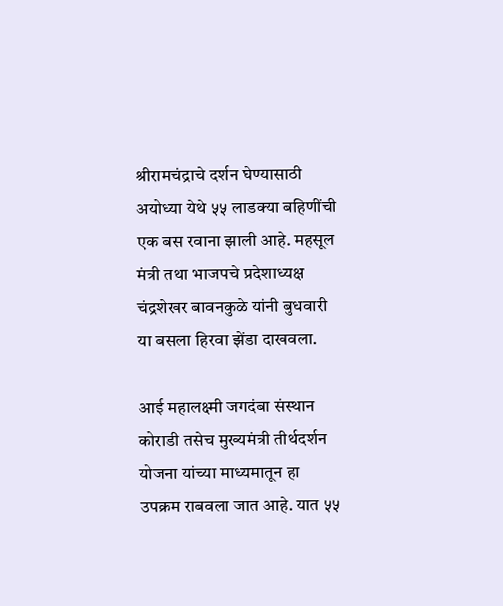श्रीरामचंद्राचे दर्शन घेण्यासाठी अयोध्या येथे ५५ लाडक्या बहिणींची एक बस रवाना झाली आहे. महसूल मंत्री तथा भाजपचे प्रदेशाध्यक्ष चंद्रशेखर बावनकुळे यांनी बुधवारी या बसला हिरवा झेंडा दाखवला.

आई महालक्ष्मी जगदंबा संस्थान कोराडी तसेच मुख्यमंत्री तीर्थदर्शन योजना यांच्या माध्यमातून हा उपक्रम राबवला जात आहे. यात ५५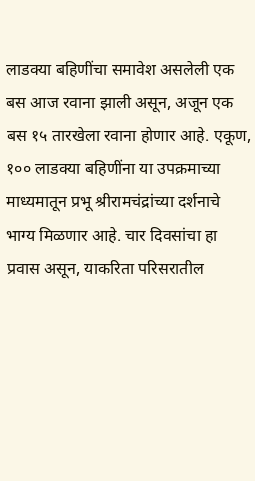लाडक्या बहिणींचा समावेश असलेली एक बस आज रवाना झाली असून, अजून एक बस १५ तारखेला रवाना होणार आहे. एकूण, १०० लाडक्या बहिणींना या उपक्रमाच्या माध्यमातून प्रभू श्रीरामचंद्रांच्या दर्शनाचे भाग्य मिळणार आहे. चार दिवसांचा हा प्रवास असून, याकरिता परिसरातील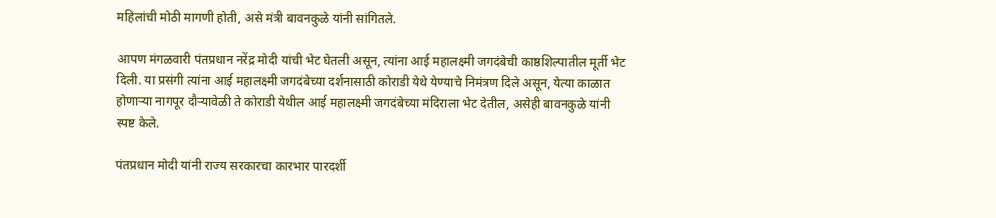महिलांची मोठी मागणी होती, असे मंत्री बावनकुळे यांनी सांगितले.

आपण मंगळवारी पंतप्रधान नरेंद्र मोदी यांची भेट घेतली असून, त्यांना आई महालक्ष्मी जगदंबेची काष्ठशिल्पातील मूर्ती भेट दिली. या प्रसंगी त्यांना आई महालक्ष्मी जगदंबेच्या दर्शनासाठी कोराडी येथे येण्याचे निमंत्रण दिले असून, येत्या काळात होणाऱ्या नागपूर दौऱ्यावेळी ते कोराडी येथील आई महालक्ष्मी जगदंबेच्या मंदिराला भेट देतील, असेही बावनकुळे यांनी स्पष्ट केले.

पंतप्रधान मोदी यांनी राज्य सरकारचा कारभार पारदर्शी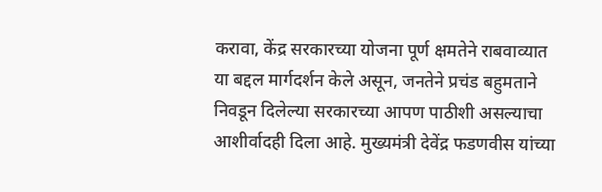करावा, केंद्र सरकारच्या योजना पूर्ण क्षमतेने राबवाव्यात या बद्दल मार्गदर्शन केले असून, जनतेने प्रचंड बहुमताने निवडून दिलेल्या सरकारच्या आपण पाठीशी असल्याचा आशीर्वादही दिला आहे. मुख्यमंत्री देवेंद्र फडणवीस यांच्या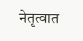नेतृत्वात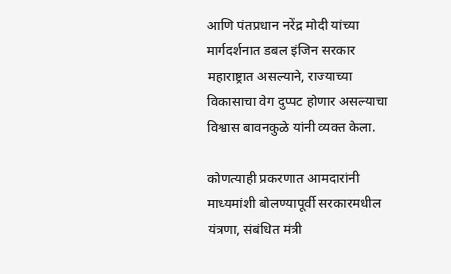आणि पंतप्रधान नरेंद्र मोदी यांच्या मार्गदर्शनात डबल इंजिन सरकार महाराष्ट्रात असल्याने, राज्याच्या विकासाचा वेग दुप्पट होणार असल्याचा विश्वास बावनकुळे यांनी व्यक्त केला.

कोणत्याही प्रकरणात आमदारांनी माध्यमांशी बोलण्यापूर्वी सरकारमधील यंत्रणा, संबंधित मंत्री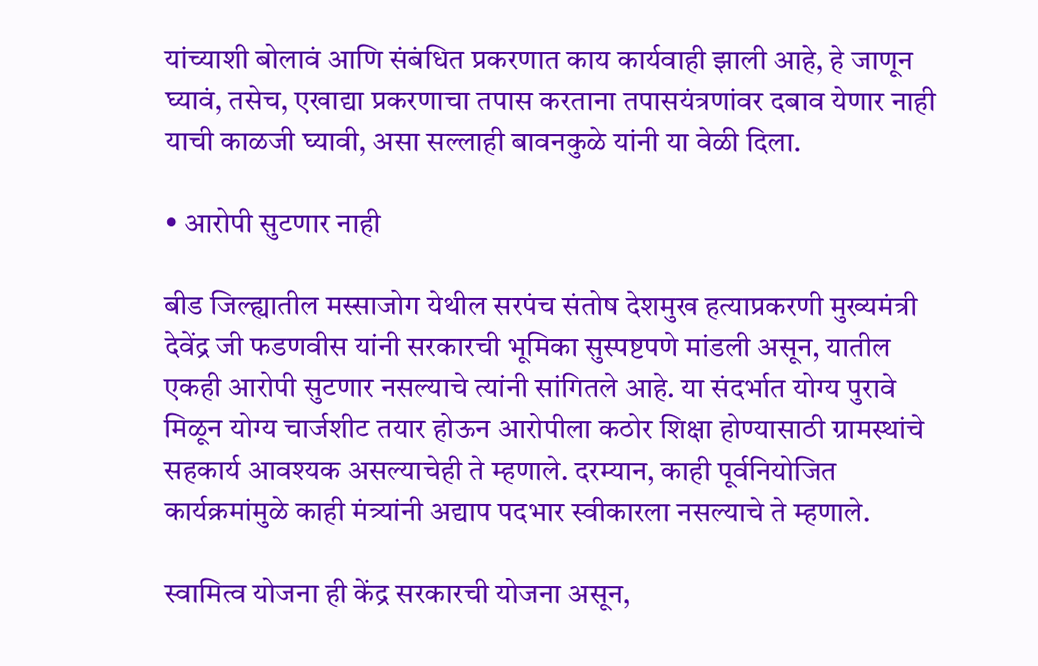यांच्याशी बोलावं आणि संबंधित प्रकरणात काय कार्यवाही झाली आहे, हे जाणून घ्यावं, तसेच, एखाद्या प्रकरणाचा तपास करताना तपासयंत्रणांवर दबाव येणार नाही याची काळजी घ्यावी, असा सल्लाही बावनकुळे यांनी या वेळी दिला.

• आरोपी सुटणार नाही

बीड जिल्ह्यातील मस्साजोग येथील सरपंच संतोष देशमुख हत्याप्रकरणी मुख्यमंत्री देवेंद्र जी फडणवीस यांनी सरकारची भूमिका सुस्पष्टपणे मांडली असून, यातील एकही आरोपी सुटणार नसल्याचे त्यांनी सांगितले आहे. या संदर्भात योग्य पुरावे मिळून योग्य चार्जशीट तयार होऊन आरोपीला कठोर शिक्षा होण्यासाठी ग्रामस्थांचे सहकार्य आवश्यक असल्याचेही ते म्हणाले. दरम्यान, काही पूर्वनियोजित कार्यक्रमांमुळे काही मंत्र्यांनी अद्याप पदभार स्वीकारला नसल्याचे ते म्हणाले.

स्वामित्व योजना ही केंद्र सरकारची योजना असून,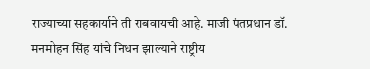राज्याच्या सहकार्याने ती राबवायची आहे. माजी पंतप्रधान डॉ. मनमोहन सिंह यांचे निधन झाल्याने राष्ट्रीय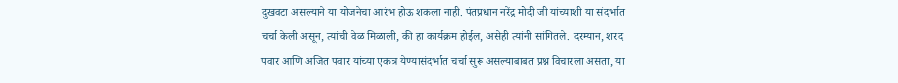दुखवटा असल्याने या योजनेचा आरंभ होऊ शकला नाही. पंतप्रधान नरेंद्र मोदी जी यांच्याशी या संदर्भात चर्चा केली असून, त्यांची वेळ मिळाली, की हा कार्यक्रम होईल, असेही त्यांनी सांगितले. दरम्यान, शरद पवार आणि अजित पवार यांच्या एकत्र येण्यासंदर्भात चर्चा सुरू असल्याबाबत प्रश्न विचारला असता, या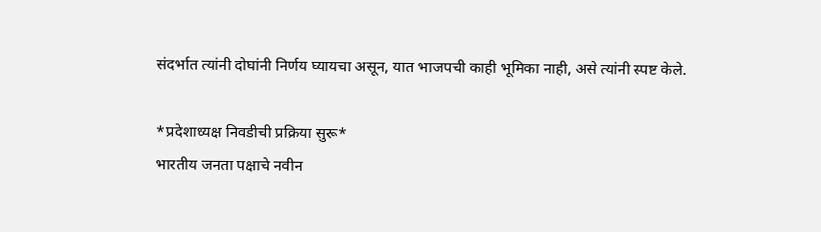संदर्भात त्यांनी दोघांनी निर्णय घ्यायचा असून, यात भाजपची काही भूमिका नाही, असे त्यांनी स्पष्ट केले.

*प्रदेशाध्यक्ष निवडीची प्रक्रिया सुरू*
भारतीय जनता पक्षाचे नवीन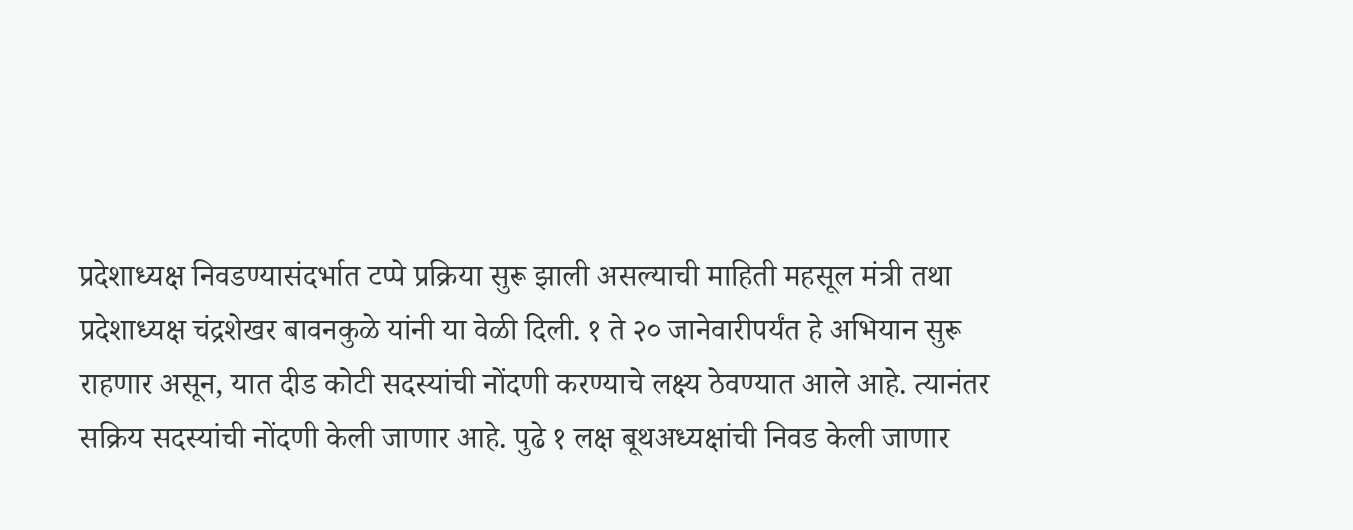प्रदेशाध्यक्ष निवडण्यासंदर्भात टप्पे प्रक्रिया सुरू झाली असल्याची माहिती महसूल मंत्री तथा प्रदेशाध्यक्ष चंद्रशेखर बावनकुळे यांनी या वेळी दिली. १ ते २० जानेवारीपर्यंत हे अभियान सुरू राहणार असून, यात दीड कोटी सदस्यांची नोंदणी करण्याचे लक्ष्य ठेवण्यात आले आहे. त्यानंतर सक्रिय सदस्यांची नोंदणी केली जाणार आहे. पुढे १ लक्ष बूथअध्यक्षांची निवड केली जाणार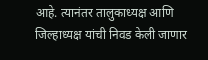आहे. त्यानंतर तालुकाध्यक्ष आणि जिल्हाध्यक्ष यांची निवड केली जाणार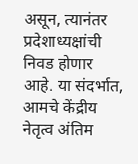असून, त्यानंतर प्रदेशाध्यक्षांची निवड होणार आहे. या संदर्भात, आमचे केंद्रीय नेतृत्व अंतिम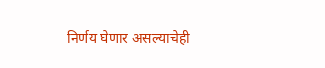निर्णय घेणार असल्याचेही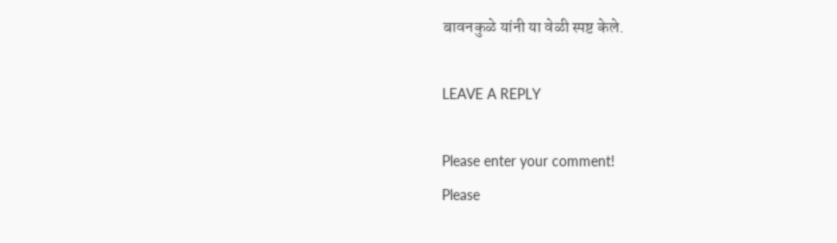बावनकुळे यांनी या वेळी स्पष्ट केले.

LEAVE A REPLY

Please enter your comment!
Please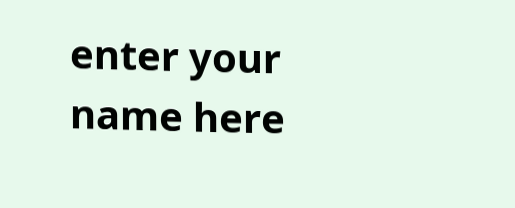enter your name here